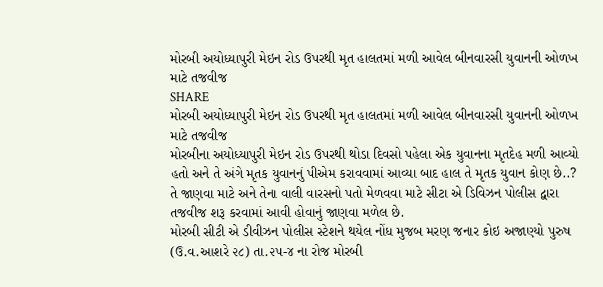મોરબી અયોધ્યાપુરી મેઇન રોડ ઉપરથી મૃત હાલતમાં મળી આવેલ બીનવારસી યુવાનની ઓળખ માટે તજવીજ
SHARE
મોરબી અયોધ્યાપુરી મેઇન રોડ ઉપરથી મૃત હાલતમાં મળી આવેલ બીનવારસી યુવાનની ઓળખ માટે તજવીજ
મોરબીના અયોધ્યાપુરી મેઇન રોડ ઉપરથી થોડા દિવસો પહેલા એક યુવાનના મૃતદેહ મળી આવ્યો હતો અને તે અંગે મૃતક યુવાનનું પીએમ કરાવવામાં આવ્યા બાદ હાલ તે મૃતક યુવાન કોણ છે..? તે જાણવા માટે અને તેના વાલી વારસનો પતો મેળવવા માટે સીટા એ ડિવિઝન પોલીસ દ્વારા તજવીજ શરૂ કરવામાં આવી હોવાનું જાણવા મળેલ છે.
મોરબી સીટી એ ડીવીઝન પોલીસ સ્ટેશને થયેલ નોંધ મુજબ મરણ જનાર કોઇ અજાણ્યો પુરુષ (ઉ.વ.આશરે ૨૮) તા.૨૫-૪ ના રોજ મોરબી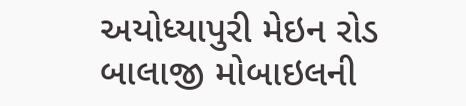અયોધ્યાપુરી મેઇન રોડ બાલાજી મોબાઇલની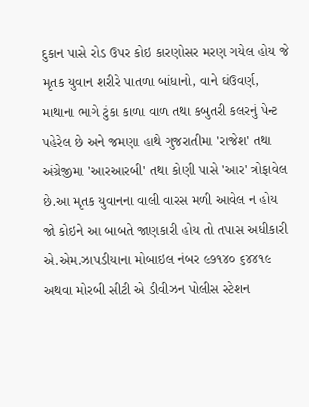દુકાન પાસે રોડ ઉપર કોઇ કારણોસર મરણ ગયેલ હોય જે મૃતક યુવાન શરીરે પાતળા બાંધાનો, વાને ઘંઉવર્ણ, માથાના ભાગે ટુંકા કાળા વાળ તથા કબુતરી કલરનું પેન્ટ પહેરેલ છે અને જમણા હાથે ગુજરાતીમા 'રાજેશ' તથા અંગ્રેજીમા 'આરઆરબી' તથા કોણી પાસે 'આર' ત્રોફાવેલ છે.આ મૃતક યુવાનના વાલી વારસ મળી આવેલ ન હોય જો કોઇને આ બાબતે જાણકારી હોય તો તપાસ અધીકારી એ.એમ.ઝાપડીયાના મોબાઇલ નંબર ૯૭૧૪૦ ૬૪૪૧૯ અથવા મોરબી સીટી એ ડીવીઝન પોલીસ સ્ટેશન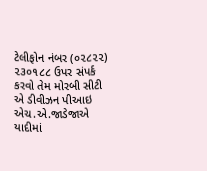ટેલીફોન નંબર (૦૨૮૨૨) ૨૩૦૧૮૮ ઉપર સંપર્ક કરવો તેમ મોરબી સીટી એ ડીવીઝન પીઆઇ એચ.એ.જાડેજાએ યાદીમાં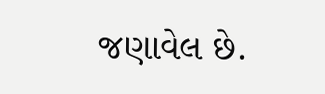જણાવેલ છે.